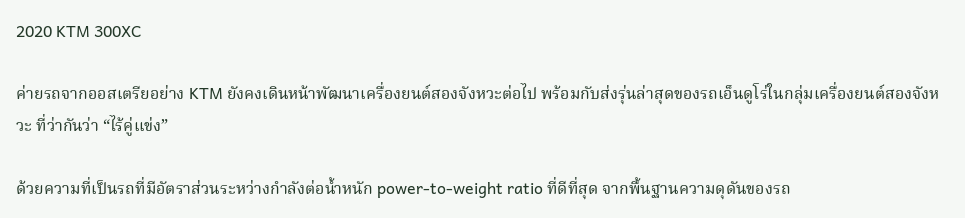2020 KTM 300XC

ค่ายรถจากออสเตรียอย่าง KTM ยังคงเดินหน้าพัฒนาเครื่องยนต์สองจังหวะต่อไป พร้อมกับส่งรุ่นล่าสุดของรถเอ็นดูโร่ในกลุ่มเครื่องยนต์สองจังหวะ ที่ว่ากันว่า “ไร้คู่แข่ง”

ด้วยความที่เป็นรถที่มีอัตราส่วนระหว่างกำลังต่อน้ำหนัก power-to-weight ratio ที่ดีที่สุด จากพื้นฐานความดุดันของรถ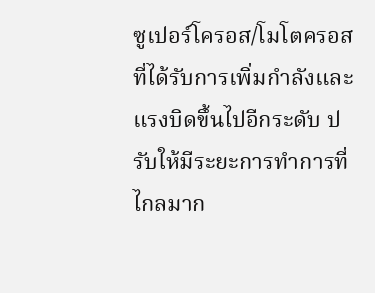ซูเปอร์โครอส/โมโตครอส ที่ได้รับการเพิ่มกำลังและแรงบิดขึ้นไปอีกระดับ ปรับให้มีระยะการทำการที่ไกลมาก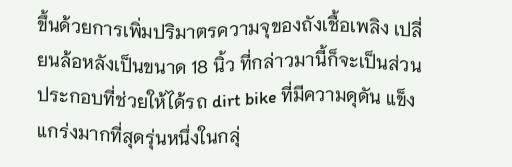ขึ้นด้วยการเพิ่มปริมาตรความจุของถังเชื้อเพลิง เปลี่ยนล้อหลังเป็นขนาด 18 นิ้ว ที่กล่าวมานี้ก็จะเป็นส่วนประกอบที่ช่วยให้ได้รถ dirt bike ที่มีความดุดัน แข็งแกร่งมากที่สุดรุ่นหนึ่งในกลุ่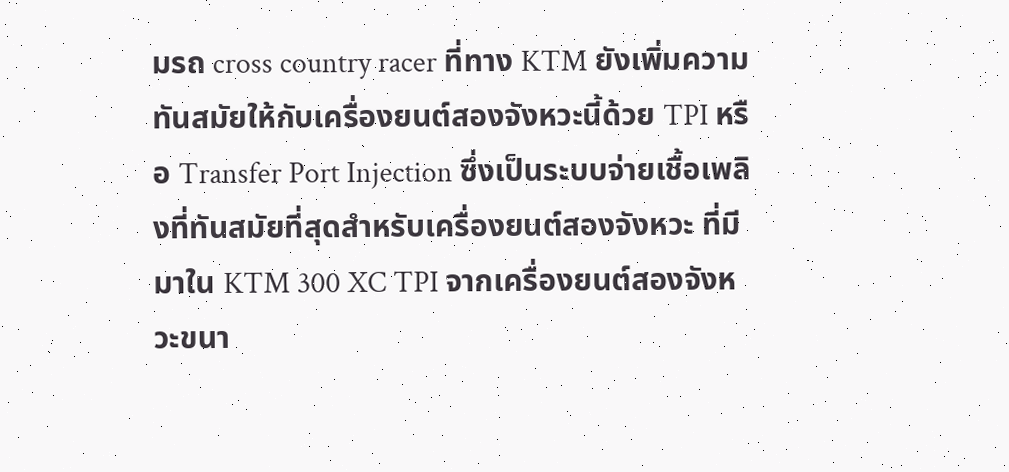มรถ cross country racer ที่ทาง KTM ยังเพิ่มความทันสมัยให้กับเครื่องยนต์สองจังหวะนี้ด้วย TPI หรือ Transfer Port Injection ซึ่งเป็นระบบจ่ายเชื้อเพลิงที่ทันสมัยที่สุดสำหรับเครื่องยนต์สองจังหวะ ที่มีมาใน KTM 300 XC TPI จากเครื่องยนต์สองจังหวะขนา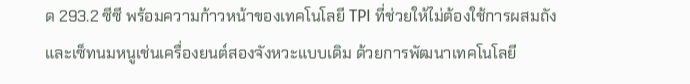ด 293.2 ซีซี พร้อมความก้าวหน้าของเทคโนโลยี TPI ที่ช่วยให้ไม่ต้องใช้การผสมถังและเซ็ทนมหนูเช่นเครื่องยนต์สองจังหวะแบบเดิม ด้วยการพัฒนาเทคโนโลยี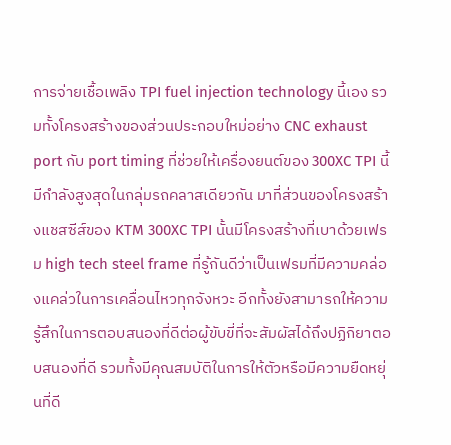การจ่ายเชื้อเพลิง TPI fuel injection technology นี้เอง รวมทั้งโครงสร้างของส่วนประกอบใหม่อย่าง CNC exhaust port กับ port timing ที่ช่วยให้เครื่องยนต์ของ 300XC TPI นี้ มีกำลังสูงสุดในกลุ่มรถคลาสเดียวกัน มาที่ส่วนของโครงสร้างแชสซีส์ของ KTM 300XC TPI นั้นมีโครงสร้างที่เบาด้วยเฟรม high tech steel frame ที่รู้กันดีว่าเป็นเฟรมที่มีความคล่องแคล่วในการเคลื่อนไหวทุกจังหวะ อีกทั้งยังสามารถให้ความรู้สึกในการตอบสนองที่ดีต่อผู้ขับขี่ที่จะสัมผัสได้ถึงปฏิกิยาตอบสนองที่ดี รวมทั้งมีคุณสมบัติในการให้ตัวหรือมีความยืดหยุ่นที่ดี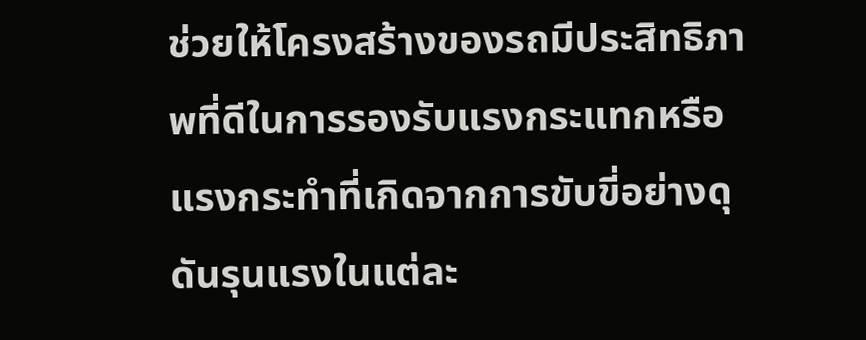ช่วยให้โครงสร้างของรถมีประสิทธิภาพที่ดีในการรองรับแรงกระแทกหรือแรงกระทำที่เกิดจากการขับขี่อย่างดุดันรุนแรงในแต่ละ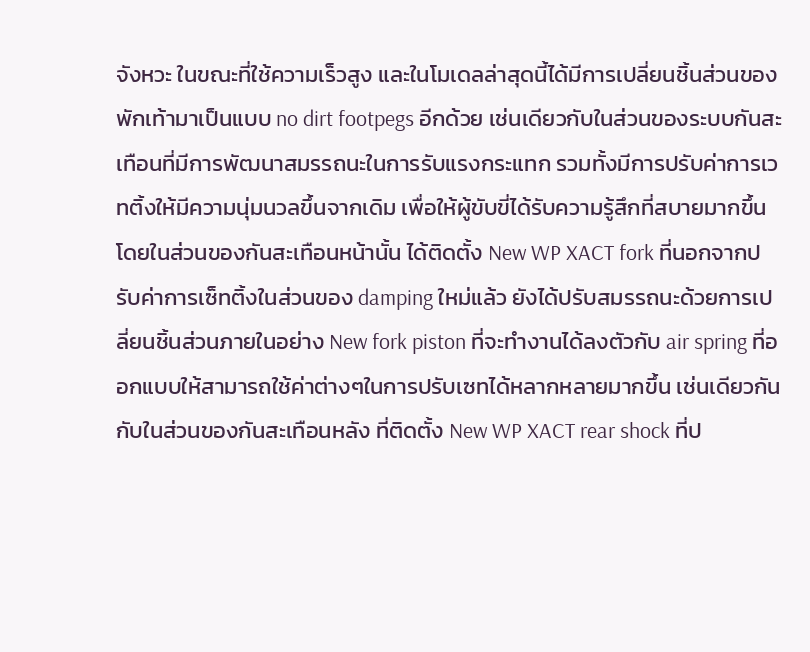จังหวะ ในขณะที่ใช้ความเร็วสูง และในโมเดลล่าสุดนี้ได้มีการเปลี่ยนชิ้นส่วนของพักเท้ามาเป็นแบบ no dirt footpegs อีกด้วย เช่นเดียวกับในส่วนของระบบกันสะเทือนที่มีการพัฒนาสมรรถนะในการรับแรงกระแทก รวมทั้งมีการปรับค่าการเวทติ้งให้มีความนุ่มนวลขึ้นจากเดิม เพื่อให้ผู้ขับขี่ได้รับความรู้สึกที่สบายมากขึ้น โดยในส่วนของกันสะเทือนหน้านั้น ได้ติดตั้ง New WP XACT fork ที่นอกจากปรับค่าการเซ็ทติ้งในส่วนของ damping ใหม่แล้ว ยังได้ปรับสมรรถนะด้วยการเปลี่ยนชิ้นส่วนภายในอย่าง New fork piston ที่จะทำงานได้ลงตัวกับ air spring ที่ออกแบบให้สามารถใช้ค่าต่างๆในการปรับเซทได้หลากหลายมากขึ้น เช่นเดียวกันกับในส่วนของกันสะเทือนหลัง ที่ติดตั้ง New WP XACT rear shock ที่ป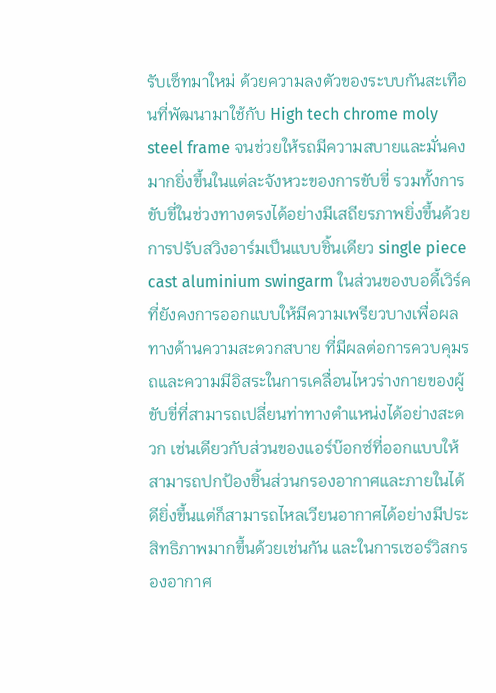รับเซ็ทมาใหม่ ด้วยความลงตัวของระบบกันสะเทือนที่พัฒนามาใช้กับ High tech chrome moly steel frame จนช่วยให้รถมีความสบายและมั่นคงมากยิ่งขึ้นในแต่ละจังหวะของการขับขี่ รวมทั้งการขับขี่ในช่วงทางตรงได้อย่างมีเสถียรภาพยิ่งขึ้นด้วยการปรับสวิงอาร์มเป็นแบบชิ้นเดียว single piece cast aluminium swingarm ในส่วนของบอดี้เวิร์ค ที่ยังคงการออกแบบให้มีความเพรียวบางเพื่อผลทางด้านความสะดวกสบาย ที่มีผลต่อการควบคุมรถและความมีอิสระในการเคลื่อนไหวร่างกายของผู้ขับขี่ที่สามารถเปลี่ยนท่าทางตำแหน่งได้อย่างสะดวก เช่นเดียวกับส่วนของแอร์บ๊อกซ์ที่ออกแบบให้สามารถปกป้องชิ้นส่วนกรองอากาศและภายในได้ดียิ่งขึ้นแต่ก็สามารถไหลเวียนอากาศได้อย่างมีประสิทธิภาพมากขึ้นด้วยเช่นกัน และในการเซอร์วิสกรองอากาศ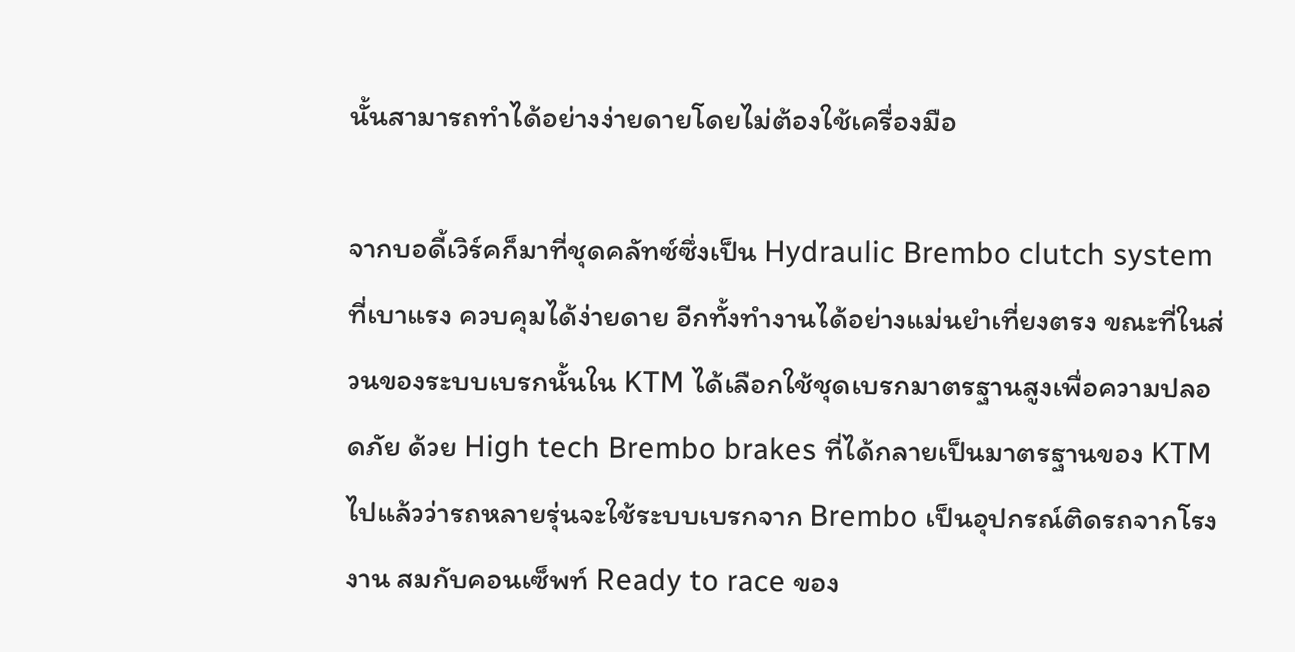นั้นสามารถทำได้อย่างง่ายดายโดยไม่ต้องใช้เครื่องมือ

จากบอดี้เวิร์คก็มาที่ชุดคลัทซ์ซึ่งเป็น Hydraulic Brembo clutch system ที่เบาแรง ควบคุมได้ง่ายดาย อีกทั้งทำงานได้อย่างแม่นยำเที่ยงตรง ขณะที่ในส่วนของระบบเบรกนั้นใน KTM ได้เลือกใช้ชุดเบรกมาตรฐานสูงเพื่อความปลอดภัย ด้วย High tech Brembo brakes ที่ได้กลายเป็นมาตรฐานของ KTM ไปแล้วว่ารถหลายรุ่นจะใช้ระบบเบรกจาก Brembo เป็นอุปกรณ์ติดรถจากโรงงาน สมกับคอนเซ็พท์ Ready to race ของ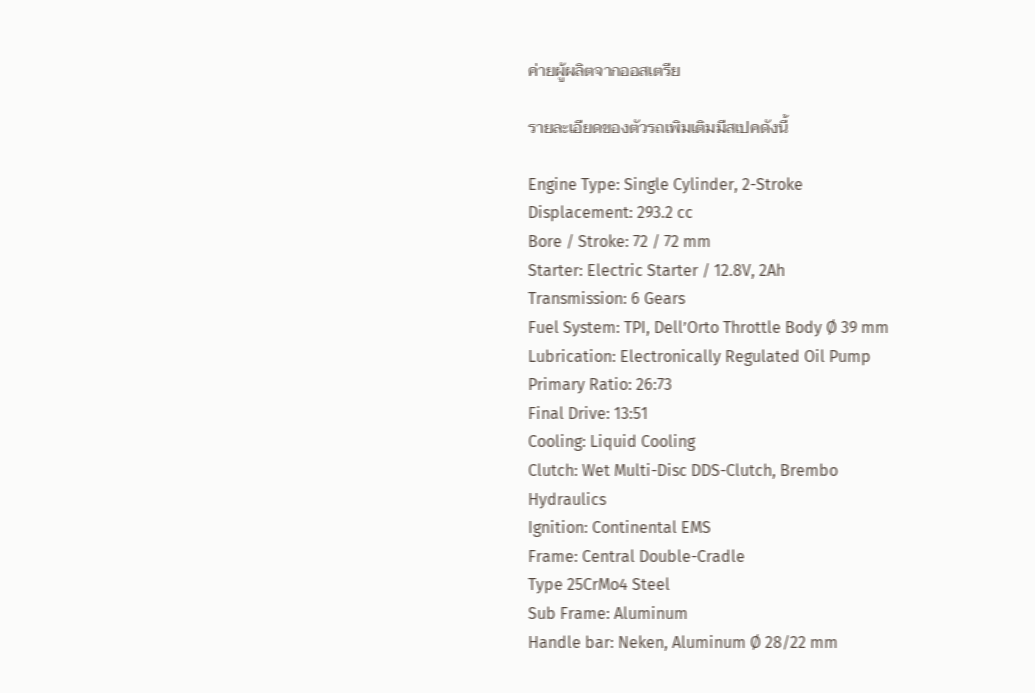ค่ายผู้ผลิตจากออสเตรีย

รายละเอียดของตัวรถเพิมเติมมีสเปคดังนี้

Engine Type: Single Cylinder, 2-Stroke
Displacement: 293.2 cc
Bore / Stroke: 72 / 72 mm
Starter: Electric Starter / 12.8V, 2Ah
Transmission: 6 Gears
Fuel System: TPI, Dell’Orto Throttle Body Ø 39 mm
Lubrication: Electronically Regulated Oil Pump
Primary Ratio: 26:73
Final Drive: 13:51
Cooling: Liquid Cooling
Clutch: Wet Multi-Disc DDS-Clutch, Brembo
Hydraulics
Ignition: Continental EMS
Frame: Central Double-Cradle
Type 25CrMo4 Steel
Sub Frame: Aluminum
Handle bar: Neken, Aluminum Ø 28/22 mm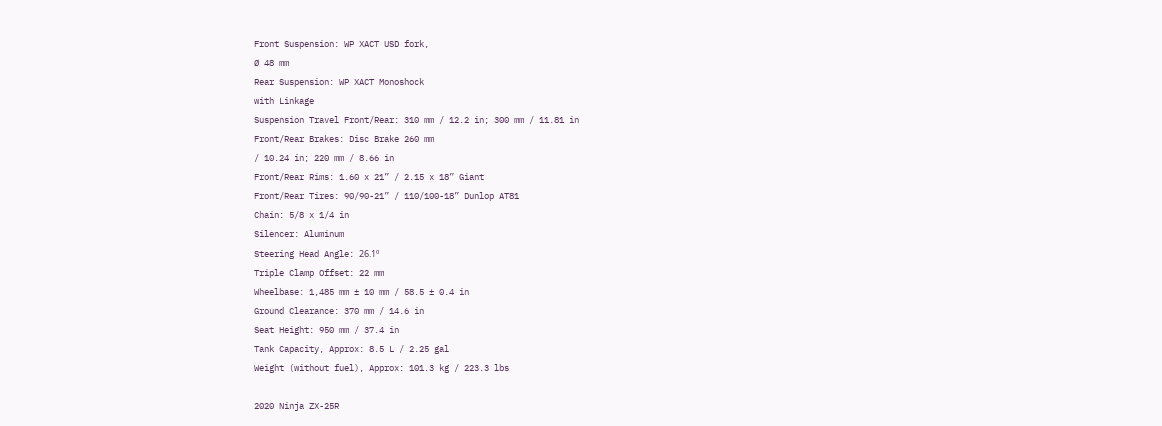Front Suspension: WP XACT USD fork,
Ø 48 mm
Rear Suspension: WP XACT Monoshock
with Linkage
Suspension Travel Front/Rear: 310 mm / 12.2 in; 300 mm / 11.81 in
Front/Rear Brakes: Disc Brake 260 mm
/ 10.24 in; 220 mm / 8.66 in
Front/Rear Rims: 1.60 x 21” / 2.15 x 18” Giant
Front/Rear Tires: 90/90-21” / 110/100-18” Dunlop AT81
Chain: 5/8 x 1/4 in
Silencer: Aluminum
Steering Head Angle: 26.1º
Triple Clamp Offset: 22 mm
Wheelbase: 1,485 mm ± 10 mm / 58.5 ± 0.4 in
Ground Clearance: 370 mm / 14.6 in
Seat Height: 950 mm / 37.4 in
Tank Capacity, Approx: 8.5 L / 2.25 gal
Weight (without fuel), Approx: 101.3 kg / 223.3 lbs

2020 Ninja ZX-25R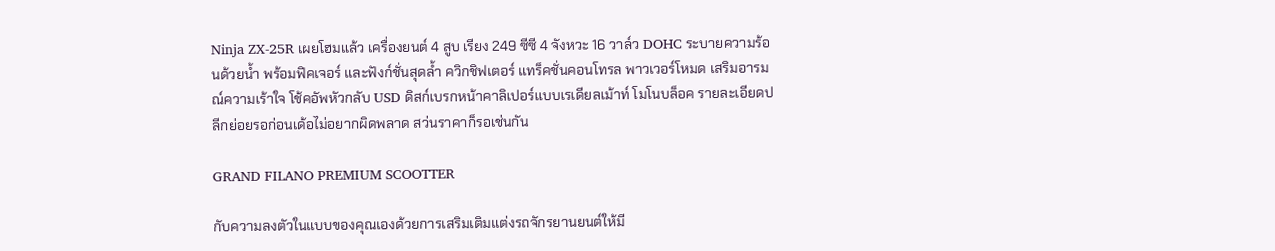Ninja ZX-25R เผยโฮมแล้ว เครื่องยนต์ 4 สูบ เรียง 249 ซีซี 4 จังหวะ 16 วาล์ว DOHC ระบายความร้อนด้วยน้ำ พร้อมฟิคเจอร์ และฟังก์ชั่นสุดล้ำ ควิกชิฟเตอร์ แทร็คชั่นคอนโทรล พาวเวอร์โหมด เสริมอารมณ์ความเร้าใจ โช้คอัพหัวกลับ USD ดิสก์เบรกหน้าคาลิเปอร์แบบเรเดียลเม้าท์ โมโนบล็อค รายละเอียดปลีกย่อยรอก่อนเด้อไม่อยากผิดพลาด สว่นราคาก็รอเช่นกัน

GRAND FILANO PREMIUM SCOOTTER

กับความลงตัวในแบบของคุณเองด้วยการเสริมเติมแต่งรถจักรยานยนต์ให้มี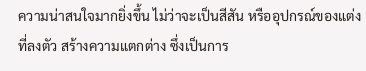ความน่าสนใจมากยิ่งขึ้น ไม่ว่าจะเป็นสีสัน หรืออุปกรณ์ของแต่งที่ลงตัว สร้างความแตกต่าง ซึ่งเป็นการ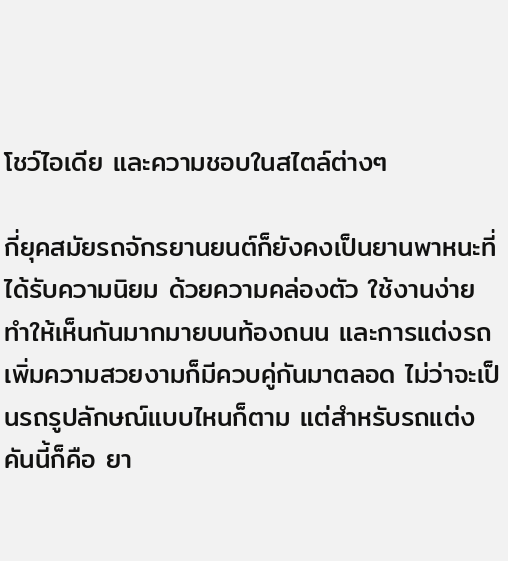โชว์ไอเดีย และความชอบในสไตล์ต่างๆ

กี่ยุคสมัยรถจักรยานยนต์ก็ยังคงเป็นยานพาหนะที่ได้รับความนิยม ด้วยความคล่องตัว ใช้งานง่าย ทำให้เห็นกันมากมายบนท้องถนน และการแต่งรถเพิ่มความสวยงามก็มีควบคู่กันมาตลอด ไม่ว่าจะเป็นรถรูปลักษณ์แบบไหนก็ตาม แต่สำหรับรถแต่งคันนี้ก็คือ ยา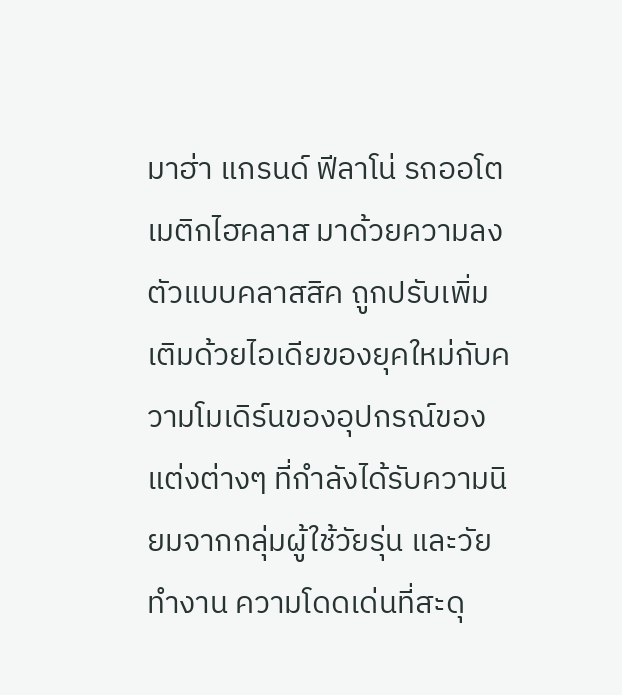มาฮ่า แกรนด์ ฟีลาโน่ รถออโตเมติกไฮคลาส มาด้วยความลงตัวแบบคลาสสิค ถูกปรับเพิ่มเติมด้วยไอเดียของยุคใหม่กับความโมเดิร์นของอุปกรณ์ของแต่งต่างๆ ที่กำลังได้รับความนิยมจากกลุ่มผู้ใช้วัยรุ่น และวัยทำงาน ความโดดเด่นที่สะดุ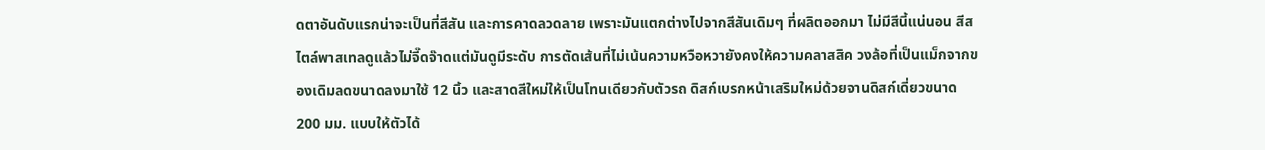ดตาอันดับแรกน่าจะเป็นที่สีสัน และการคาดลวดลาย เพราะมันแตกต่างไปจากสีสันเดิมๆ ที่ผลิตออกมา ไม่มีสีนี้แน่นอน สีสไตล์พาสเทลดูแล้วไม่จี๊ดจ๊าดแต่มันดูมีระดับ การตัดเส้นที่ไม่เน้นความหวือหวายังคงให้ความคลาสสิค วงล้อที่เป็นแม็กจากของเดิมลดขนาดลงมาใช้ 12 นิ้ว และสาดสีใหม่ให้เป็นโทนเดียวกับตัวรถ ดิสก์เบรกหน้าเสริมใหม่ด้วยจานดิสก์เดี่ยวขนาด 200 มม. แบบให้ตัวได้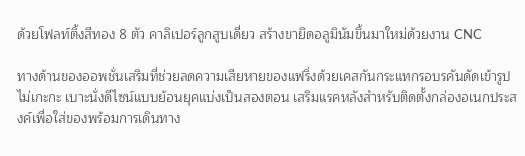ด้วยโฟลท์ติ้งสีทอง 8 ตัว คาลิเปอร์ลูกสูบเดี่ยว สร้างขายึดอลูมินัมขึ้นมาใหม่ด้วยงาน CNC

ทางด้านของออพชั่นเสริมที่ช่วยลดความเสียหายของแฟริ่งด้วยเคสกันกระแทกรอบรคันดัดเข้ารูปไม่เกะกะ เบาะนั่งดีไซน์แบบย้อนยุคแบ่งเป็นสองตอน เสริมแรคหลังสำหรับติดตั้งกล่องอเนกประสงค์เพื่อใส่ของพร้อมการเดินทาง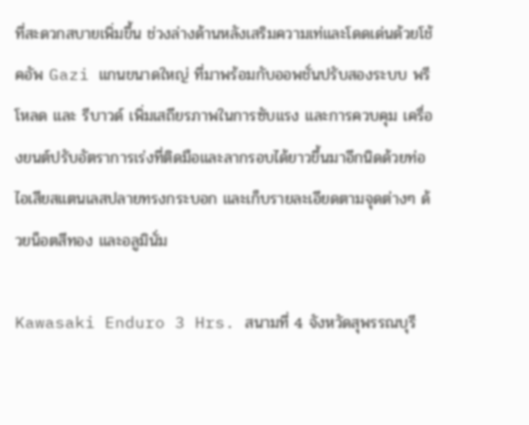ที่สะดวกสบายเพิ่มขึ้น ช่วงล่างด้านหลังเสริมความเท่และโดดเด่นด้วยโช้คอัพ Gazi แกนขนาดใหญ่ ที่มาพร้อมกับออพชั่นปรับสองระบบ พรีโหลด และ รีบาวด์ เพิ่มเสถียรภาพในการซับแรง และการควบคุม เครื่องยนต์ปรับอัตราการเร่งที่ติดมือและลากรอบได้ยาวขึ้นมาอีกนิดด้วยท่อไอเสียสแตนเลสปลายทรงกระบอก และเก็บรายละเอียดตามจุดต่างๆ ด้วยน็อตสีทอง และอลูมินั่ม

Kawasaki Enduro 3 Hrs. สนามที่ 4 จังหวัดสุพรรณบุรี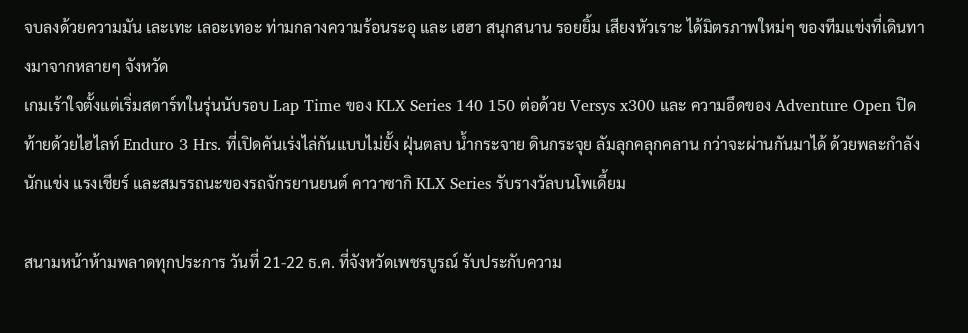จบลงด้วยความมัน เละเทะ เลอะเทอะ ท่ามกลางความร้อนระอุ และ เฮฮา สนุกสนาน รอยยิ้ม เสียงหัวเราะ ได้มิตรภาพใหม่ๆ ของทีมแข่งที่เดินทางมาจากหลายๆ จังหวัด
เกมเร้าใจตั้งแต่เริ่มสตาร์ทในรุ่นนับรอบ Lap Time ของ KLX Series 140 150 ต่อด้วย Versys x300 และ ความอึดของ Adventure Open ปิดท้ายด้วยไฮไลท์ Enduro 3 Hrs. ที่เปิดคันเร่งไล่กันแบบไม่ยั้ง ฝุ่นตลบ น้ำกระจาย ดินกระจุย ลัมลุกคลุกคลาน กว่าจะผ่านกันมาได้ ด้วยพละกำลังนักแข่ง แรงเชียร์ และสมรรถนะของรถจักรยานยนต์ คาวาซากิ KLX Series รับรางวัลบนโพเดี้ยม

สนามหน้าห้ามพลาดทุกประการ วันที่ 21-22 ธ.ค. ที่จังหวัดเพชรบูรณ์ รับประกับความ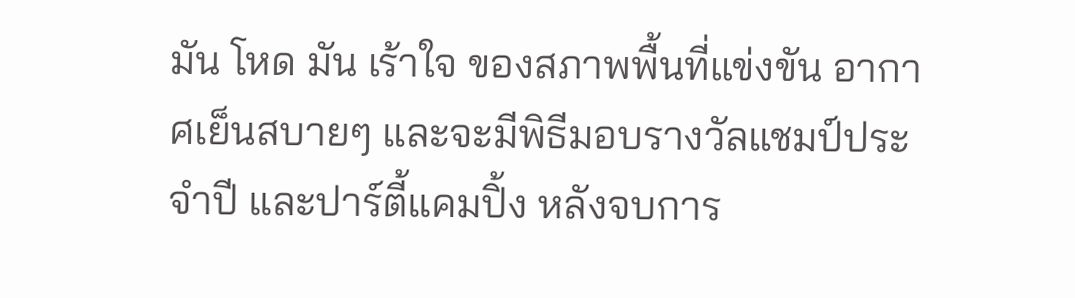มัน โหด มัน เร้าใจ ของสภาพพื้นที่แข่งขัน อากาศเย็นสบายๆ และจะมีพิธีมอบรางวัลแชมป์ประจำปี และปาร์ตี้แคมปิ้ง หลังจบการ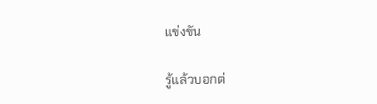แข่งขัน

รู้แล้วบอกต่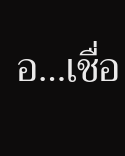อ…เชื่อ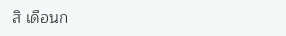สิ เดือนก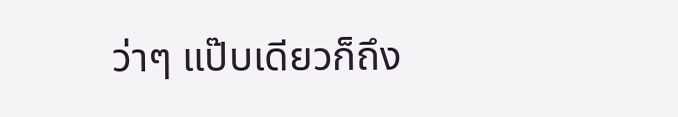ว่าๆ แป๊บเดียวก็ถึง